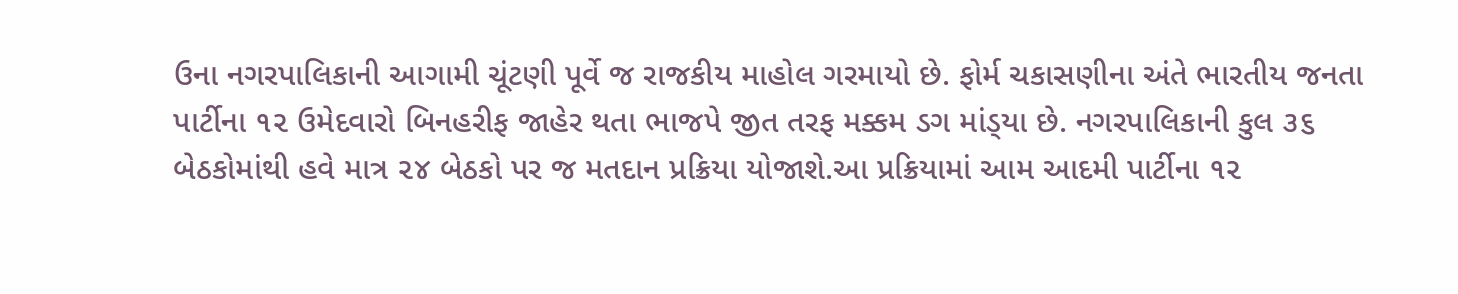ઉના નગરપાલિકાની આગામી ચૂંટણી પૂર્વે જ રાજકીય માહોલ ગરમાયો છે. ફોર્મ ચકાસણીના અંતે ભારતીય જનતા પાર્ટીના ૧૨ ઉમેદવારો બિનહરીફ જાહેર થતા ભાજપે જીત તરફ મક્કમ ડગ માંડ્‌યા છે. નગરપાલિકાની કુલ ૩૬ બેઠકોમાંથી હવે માત્ર ૨૪ બેઠકો પર જ મતદાન પ્રક્રિયા યોજાશે.આ પ્રક્રિયામાં આમ આદમી પાર્ટીના ૧૨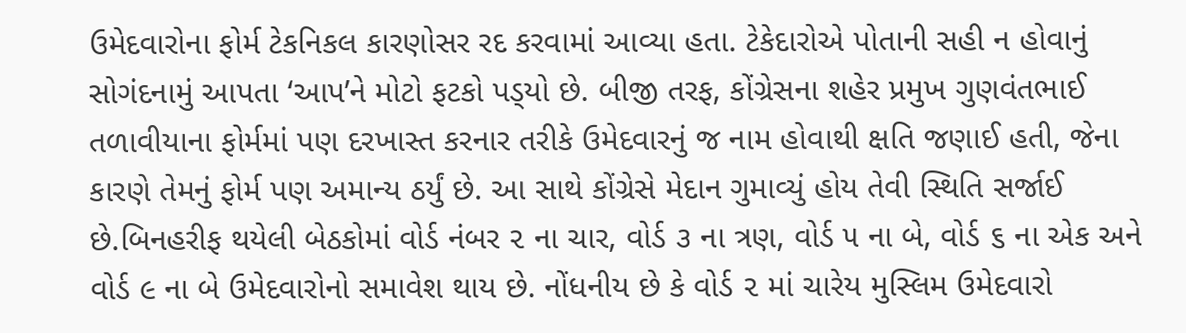ઉમેદવારોના ફોર્મ ટેકનિકલ કારણોસર રદ કરવામાં આવ્યા હતા. ટેકેદારોએ પોતાની સહી ન હોવાનું સોગંદનામું આપતા ‘આપ’ને મોટો ફટકો પડ્‌યો છે. બીજી તરફ, કોંગ્રેસના શહેર પ્રમુખ ગુણવંતભાઈ તળાવીયાના ફોર્મમાં પણ દરખાસ્ત કરનાર તરીકે ઉમેદવારનું જ નામ હોવાથી ક્ષતિ જણાઈ હતી, જેના કારણે તેમનું ફોર્મ પણ અમાન્ય ઠર્યું છે. આ સાથે કોંગ્રેસે મેદાન ગુમાવ્યું હોય તેવી સ્થિતિ સર્જાઈ છે.બિનહરીફ થયેલી બેઠકોમાં વોર્ડ નંબર ૨ ના ચાર, વોર્ડ ૩ ના ત્રણ, વોર્ડ ૫ ના બે, વોર્ડ ૬ ના એક અને વોર્ડ ૯ ના બે ઉમેદવારોનો સમાવેશ થાય છે. નોંધનીય છે કે વોર્ડ ૨ માં ચારેય મુસ્લિમ ઉમેદવારો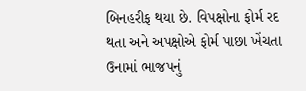બિનહરીફ થયા છે. વિપક્ષોના ફોર્મ રદ થતા અને અપક્ષોએ ફોર્મ પાછા ખેંચતા ઉનામાં ભાજપનું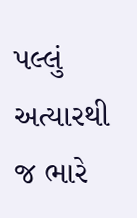પલ્લું અત્યારથી જ ભારે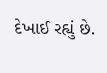દેખાઈ રહ્યું છે.